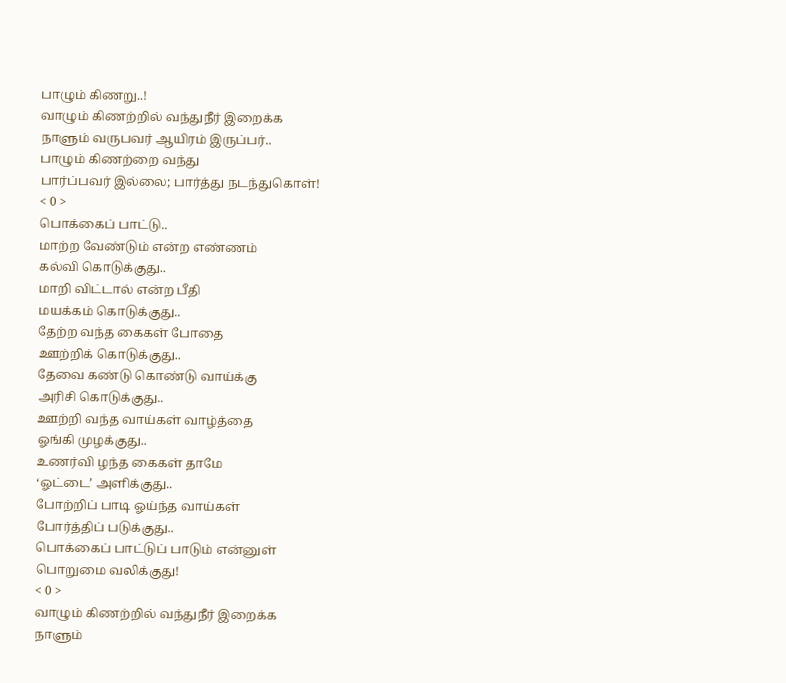பாழும் கிணறு..!
வாழும் கிணற்றில் வந்துநீர் இறைக்க
நாளும் வருபவர் ஆயிரம் இருப்பர்..
பாழும் கிணற்றை வந்து
பார்ப்பவர் இல்லை; பார்த்து நடந்துகொள்!
< 0 >
பொக்கைப் பாட்டு..
மாற்ற வேண்டும் என்ற எண்ணம்
கல்வி கொடுக்குது..
மாறி விட்டால் என்ற பீதி
மயக்கம் கொடுக்குது..
தேற்ற வந்த கைகள் போதை
ஊற்றிக் கொடுக்குது..
தேவை கண்டு கொண்டு வாய்க்கு
அரிசி கொடுக்குது..
ஊற்றி வந்த வாய்கள் வாழ்த்தை
ஓங்கி முழக்குது..
உணர்வி ழந்த கைகள் தாமே
‘ஓட்டை’ அளிக்குது..
போற்றிப் பாடி ஓய்ந்த வாய்கள்
போர்த்திப் படுக்குது..
பொக்கைப் பாட்டுப் பாடும் என்னுள்
பொறுமை வலிக்குது!
< 0 >
வாழும் கிணற்றில் வந்துநீர் இறைக்க
நாளும்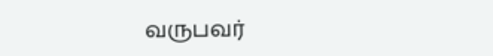வருபவர்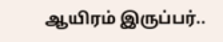ஆயிரம் இருப்பர்..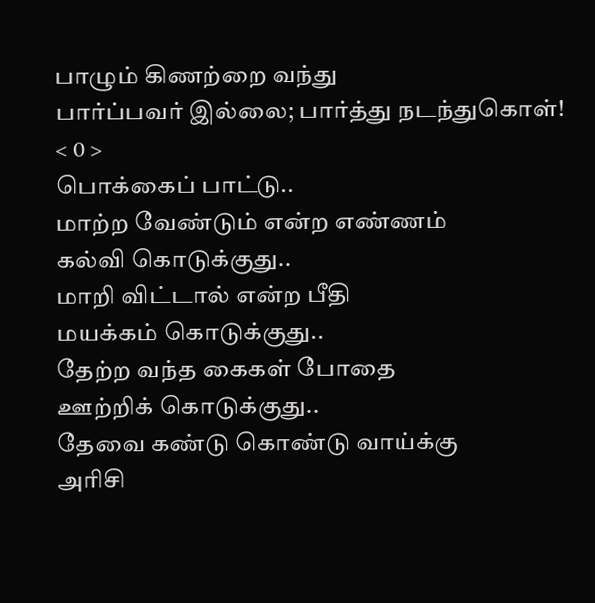பாழும் கிணற்றை வந்து
பார்ப்பவர் இல்லை; பார்த்து நடந்துகொள்!
< 0 >
பொக்கைப் பாட்டு..
மாற்ற வேண்டும் என்ற எண்ணம்
கல்வி கொடுக்குது..
மாறி விட்டால் என்ற பீதி
மயக்கம் கொடுக்குது..
தேற்ற வந்த கைகள் போதை
ஊற்றிக் கொடுக்குது..
தேவை கண்டு கொண்டு வாய்க்கு
அரிசி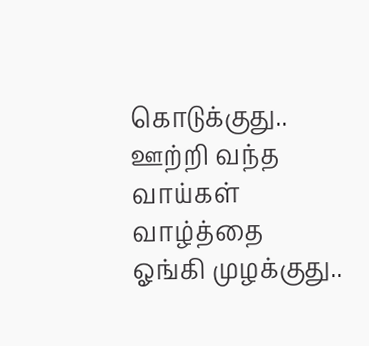கொடுக்குது..
ஊற்றி வந்த வாய்கள் வாழ்த்தை
ஓங்கி முழக்குது..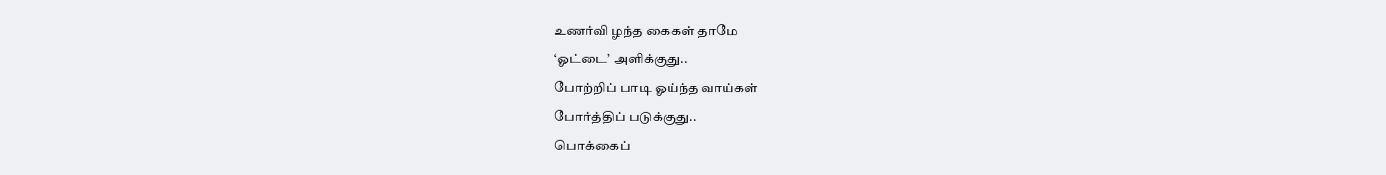உணர்வி ழந்த கைகள் தாமே
‘ஓட்டை’ அளிக்குது..
போற்றிப் பாடி ஓய்ந்த வாய்கள்
போர்த்திப் படுக்குது..
பொக்கைப்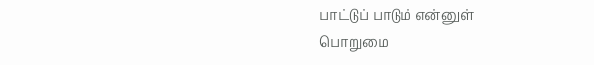பாட்டுப் பாடும் என்னுள்
பொறுமை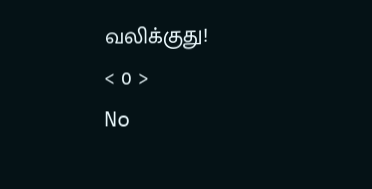வலிக்குது!
< 0 >
No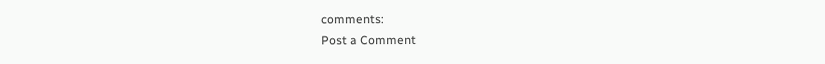comments:
Post a Comment